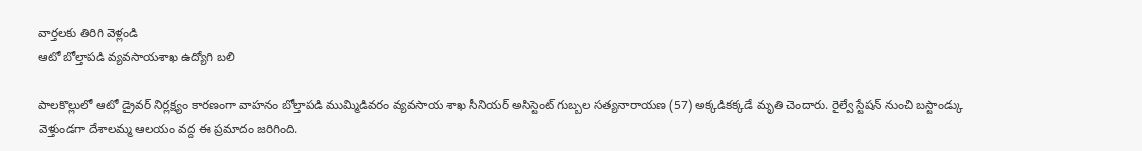వార్తలకు తిరిగి వెళ్లండి
ఆటో బోల్తాపడి వ్యవసాయశాఖ ఉద్యోగి బలి

పాలకొల్లులో ఆటో డ్రైవర్ నిర్లక్ష్యం కారణంగా వాహనం బోల్తాపడి ముమ్మిడివరం వ్యవసాయ శాఖ సీనియర్ అసిస్టెంట్ గుబ్బల సత్యనారాయణ (57) అక్కడికక్కడే మృతి చెందారు. రైల్వే స్టేషన్ నుంచి బస్టాండ్కు వెళ్తుండగా దేశాలమ్మ ఆలయం వద్ద ఈ ప్రమాదం జరిగింది.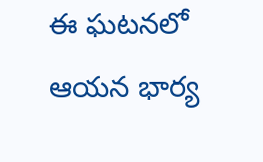ఈ ఘటనలో ఆయన భార్య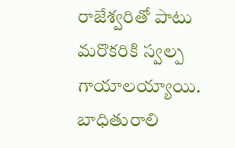రాజేశ్వరితో పాటు మరొకరికి స్వల్ప గాయాలయ్యాయి. బాధితురాలి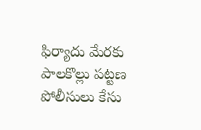ఫిర్యాదు మేరకు పాలకొల్లు పట్టణ పోలీసులు కేసు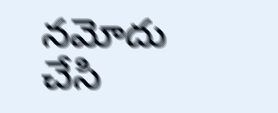నమోదు చేసి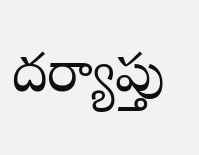దర్యాప్తు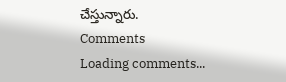చేస్తున్నారు.
Comments
Loading comments...